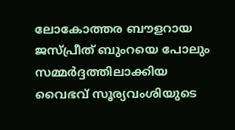ലോകോത്തര ബൗളറായ ജസ്പ്രീത് ബുംറയെ പോലും സമ്മർദ്ദത്തിലാക്കിയ വൈഭവ് സൂര്യവംശിയുടെ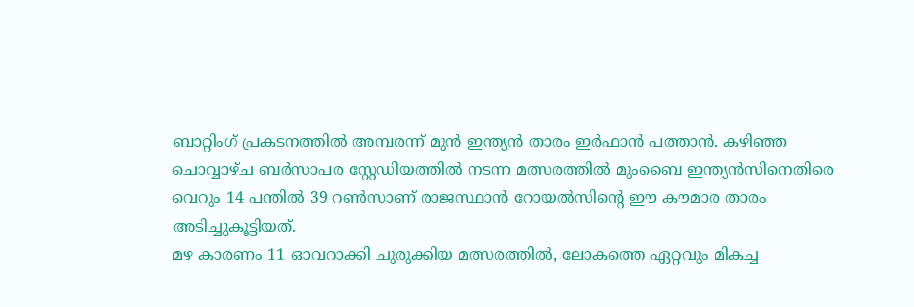ബാറ്റിംഗ് പ്രകടനത്തിൽ അമ്പരന്ന് മുൻ ഇന്ത്യൻ താരം ഇർഫാൻ പത്താൻ. കഴിഞ്ഞ ചൊവ്വാഴ്ച ബർസാപര സ്റ്റേഡിയത്തിൽ നടന്ന മത്സരത്തിൽ മുംബൈ ഇന്ത്യൻസിനെതിരെ വെറും 14 പന്തിൽ 39 റൺസാണ് രാജസ്ഥാൻ റോയൽസിന്റെ ഈ കൗമാര താരം അടിച്ചുകൂട്ടിയത്.
മഴ കാരണം 11 ഓവറാക്കി ചുരുക്കിയ മത്സരത്തിൽ, ലോകത്തെ ഏറ്റവും മികച്ച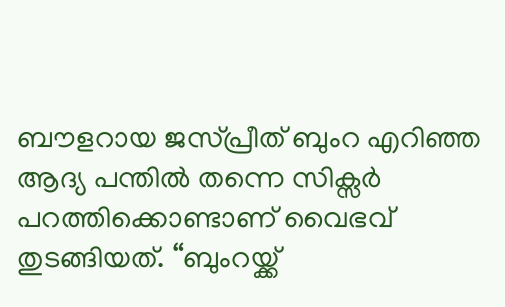ബൗളറായ ജസ്പ്രീത് ബുംറ എറിഞ്ഞ ആദ്യ പന്തിൽ തന്നെ സിക്സർ പറത്തിക്കൊണ്ടാണ് വൈഭവ് തുടങ്ങിയത്. “ബുംറയ്ക്ക്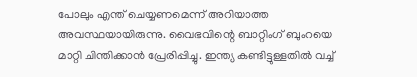പോലും എന്ത് ചെയ്യണമെന്ന് അറിയാത്ത അവസ്ഥയായിരുന്നു. വൈഭവിന്റെ ബാറ്റിംഗ് ബുംറയെ മാറ്റി ചിന്തിക്കാൻ പ്രേരിപ്പിച്ചു. ഇന്ത്യ കണ്ടിട്ടുള്ളതിൽ വച്ച്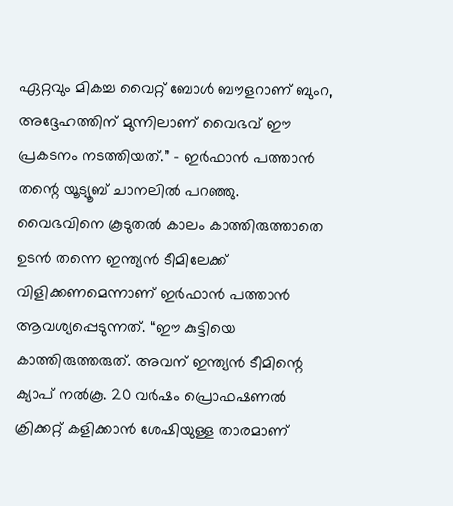ഏറ്റവും മികച്ച വൈറ്റ് ബോൾ ബൗളറാണ് ബുംറ, അദ്ദേഹത്തിന് മുന്നിലാണ് വൈഭവ് ഈ പ്രകടനം നടത്തിയത്.” – ഇർഫാൻ പത്താൻ തന്റെ യൂട്യൂബ് ചാനലിൽ പറഞ്ഞു.
വൈഭവിനെ കൂടുതൽ കാലം കാത്തിരുത്താതെ ഉടൻ തന്നെ ഇന്ത്യൻ ടീമിലേക്ക് വിളിക്കണമെന്നാണ് ഇർഫാൻ പത്താൻ ആവശ്യപ്പെടുന്നത്. “ഈ കുട്ടിയെ കാത്തിരുത്തരുത്. അവന് ഇന്ത്യൻ ടീമിന്റെ ക്യാപ് നൽകൂ. 20 വർഷം പ്രൊഫഷണൽ ക്രിക്കറ്റ് കളിക്കാൻ ശേഷിയുള്ള താരമാണ്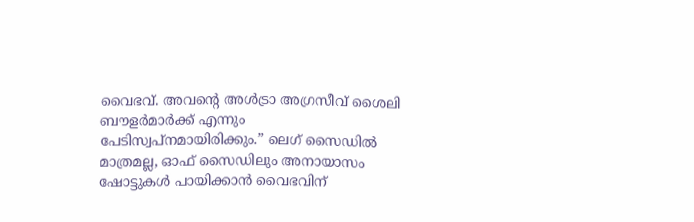വൈഭവ്. അവന്റെ അൾട്രാ അഗ്രസീവ് ശൈലി ബൗളർമാർക്ക് എന്നും പേടിസ്വപ്നമായിരിക്കും.” ലെഗ് സൈഡിൽ മാത്രമല്ല, ഓഫ് സൈഡിലും അനായാസം ഷോട്ടുകൾ പായിക്കാൻ വൈഭവിന്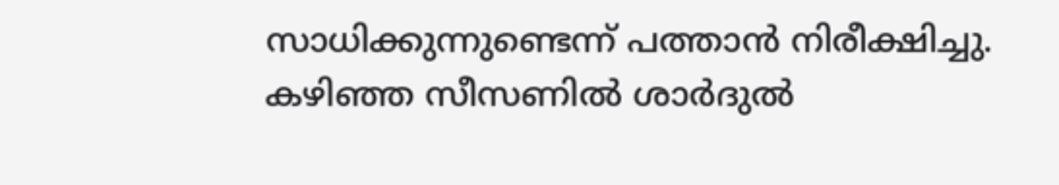സാധിക്കുന്നുണ്ടെന്ന് പത്താൻ നിരീക്ഷിച്ചു.
കഴിഞ്ഞ സീസണിൽ ശാർദുൽ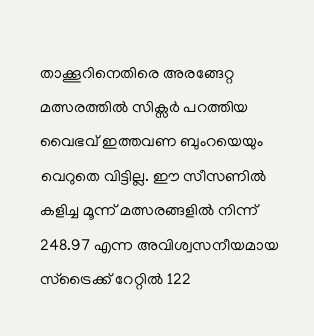താക്കൂറിനെതിരെ അരങ്ങേറ്റ മത്സരത്തിൽ സിക്സർ പറത്തിയ വൈഭവ് ഇത്തവണ ബുംറയെയും വെറുതെ വിട്ടില്ല. ഈ സീസണിൽ കളിച്ച മൂന്ന് മത്സരങ്ങളിൽ നിന്ന് 248.97 എന്ന അവിശ്വസനീയമായ സ്ട്രൈക്ക് റേറ്റിൽ 122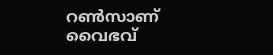റൺസാണ് വൈഭവ്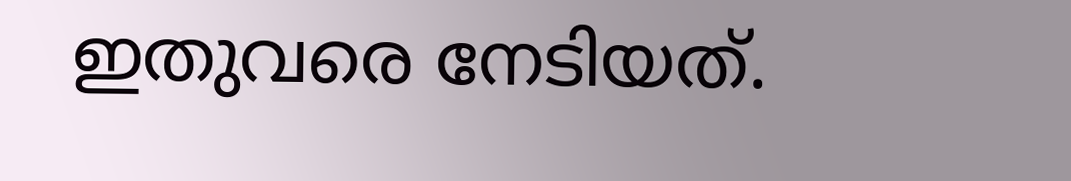ഇതുവരെ നേടിയത്.